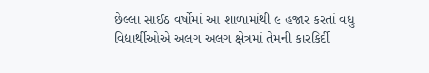છેલ્લા સાઈઠ વર્ષોમાં આ શાળામાંથી ૯ હજાર કરતાં વધુ વિદ્યાર્થીઓએ અલગ અલગ ક્ષેત્રમાં તેમની કારકિર્દી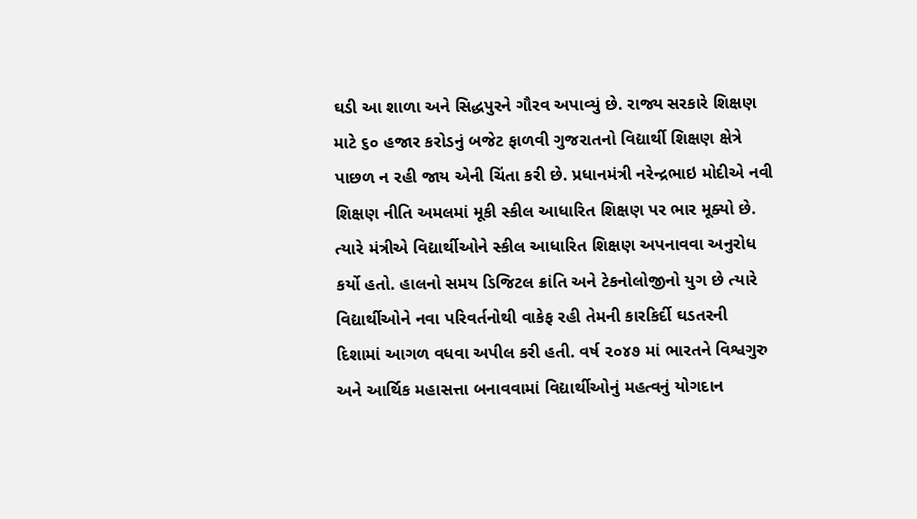ઘડી આ શાળા અને સિદ્ધપુરને ગૌરવ અપાવ્યું છે. રાજ્ય સરકારે શિક્ષણ માટે ૬૦ હજાર કરોડનું બજેટ ફાળવી ગુજરાતનો વિદ્યાર્થી શિક્ષણ ક્ષેત્રે પાછળ ન રહી જાય એની ચિંતા કરી છે. પ્રધાનમંત્રી નરેન્દ્રભાઇ મોદીએ નવી શિક્ષણ નીતિ અમલમાં મૂકી સ્કીલ આધારિત શિક્ષણ પર ભાર મૂક્યો છે. ત્યારે મંત્રીએ વિદ્યાર્થીઓને સ્કીલ આધારિત શિક્ષણ અપનાવવા અનુરોધ કર્યો હતો. હાલનો સમય ડિજિટલ ક્રાંતિ અને ટેકનોલોજીનો યુગ છે ત્યારે વિદ્યાર્થીઓને નવા પરિવર્તનોથી વાકેફ રહી તેમની કારકિર્દી ઘડતરની દિશામાં આગળ વધવા અપીલ કરી હતી. વર્ષ ૨૦૪૭ માં ભારતને વિશ્વગુરુ અને આર્થિક મહાસત્તા બનાવવામાં વિદ્યાર્થીઓનું મહત્વનું યોગદાન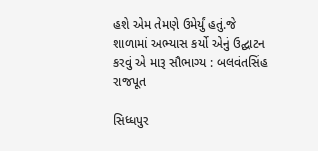હશે એમ તેમણે ઉમેર્યું હતું.જે શાળામાં અભ્યાસ કર્યો એનું ઉદ્ઘાટન કરવું એ મારૂ સૌભાગ્ય : બલવંતસિંહ રાજપૂત

સિધ્ધપુર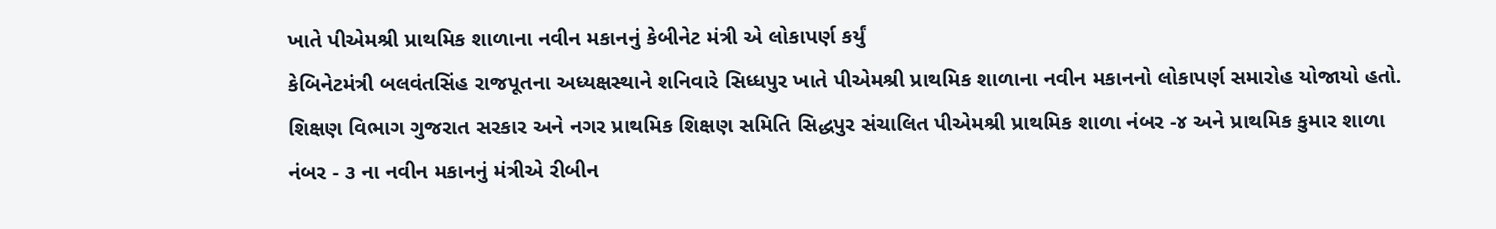ખાતે પીએમશ્રી પ્રાથમિક શાળાના નવીન મકાનનું કેબીનેટ મંત્રી એ લોકાપર્ણ કર્યું
કેબિનેટમંત્રી બલવંતસિંહ રાજપૂતના અધ્યક્ષસ્થાને શનિવારે સિધ્ધપુર ખાતે પીએમશ્રી પ્રાથમિક શાળાના નવીન મકાનનો લોકાપર્ણ સમારોહ યોજાયો હતો. શિક્ષણ વિભાગ ગુજરાત સરકાર અને નગર પ્રાથમિક શિક્ષણ સમિતિ સિદ્ધપુર સંચાલિત પીએમશ્રી પ્રાથમિક શાળા નંબર -૪ અને પ્રાથમિક કુમાર શાળા નંબર - ૩ ના નવીન મકાનનું મંત્રીએ રીબીન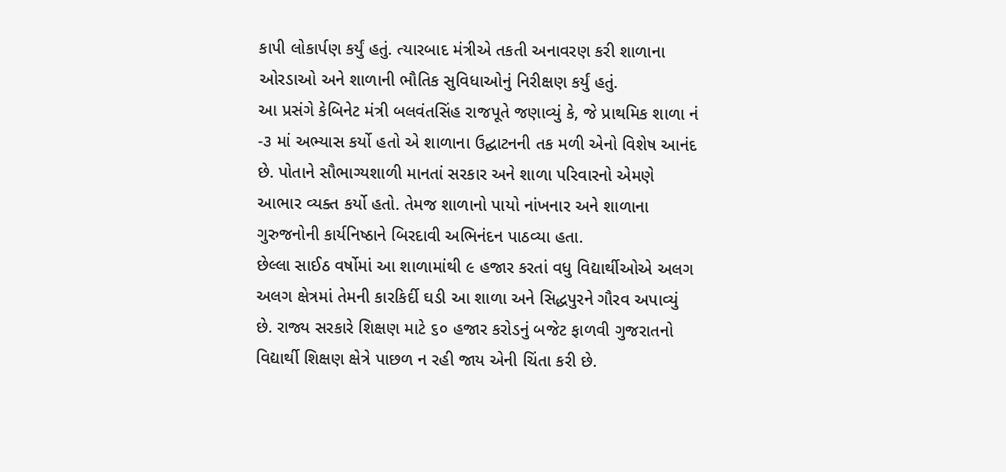કાપી લોકાર્પણ કર્યું હતું. ત્યારબાદ મંત્રીએ તકતી અનાવરણ કરી શાળાના ઓરડાઓ અને શાળાની ભૌતિક સુવિધાઓનું નિરીક્ષણ કર્યું હતું.
આ પ્રસંગે કેબિનેટ મંત્રી બલવંતસિંહ રાજપૂતે જણાવ્યું કે, જે પ્રાથમિક શાળા નં -૩ માં અભ્યાસ કર્યો હતો એ શાળાના ઉદ્ઘાટનની તક મળી એનો વિશેષ આનંદ છે. પોતાને સૌભાગ્યશાળી માનતાં સરકાર અને શાળા પરિવારનો એમણે આભાર વ્યક્ત કર્યો હતો. તેમજ શાળાનો પાયો નાંખનાર અને શાળાના ગુરુજનોની કાર્યનિષ્ઠાને બિરદાવી અભિનંદન પાઠવ્યા હતા.
છેલ્લા સાઈઠ વર્ષોમાં આ શાળામાંથી ૯ હજાર કરતાં વધુ વિદ્યાર્થીઓએ અલગ અલગ ક્ષેત્રમાં તેમની કારકિર્દી ઘડી આ શાળા અને સિદ્ધપુરને ગૌરવ અપાવ્યું છે. રાજ્ય સરકારે શિક્ષણ માટે ૬૦ હજાર કરોડનું બજેટ ફાળવી ગુજરાતનો વિદ્યાર્થી શિક્ષણ ક્ષેત્રે પાછળ ન રહી જાય એની ચિંતા કરી છે.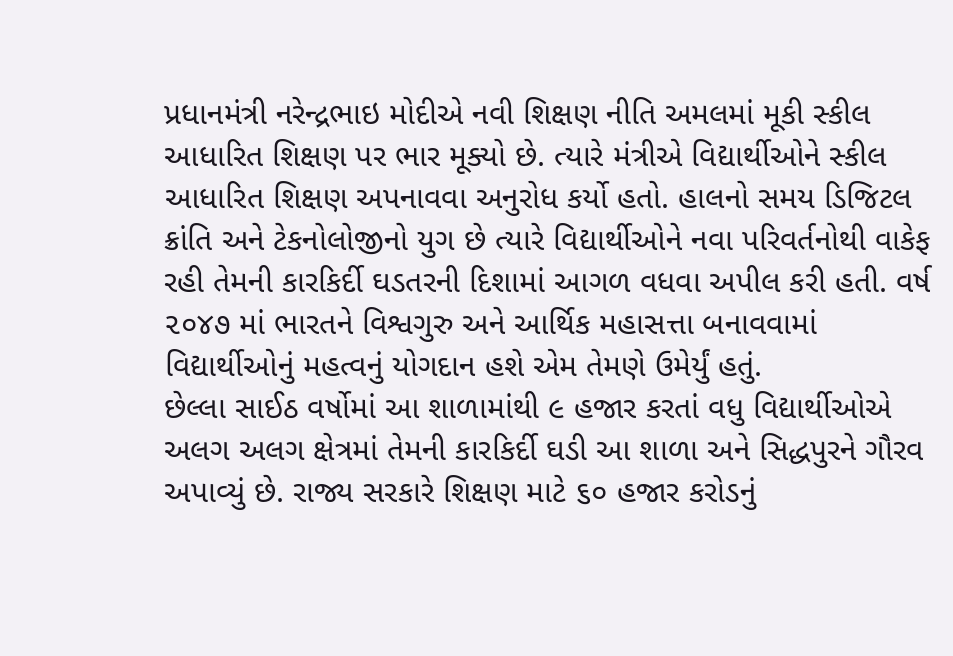પ્રધાનમંત્રી નરેન્દ્રભાઇ મોદીએ નવી શિક્ષણ નીતિ અમલમાં મૂકી સ્કીલ આધારિત શિક્ષણ પર ભાર મૂક્યો છે. ત્યારે મંત્રીએ વિદ્યાર્થીઓને સ્કીલ આધારિત શિક્ષણ અપનાવવા અનુરોધ કર્યો હતો. હાલનો સમય ડિજિટલ ક્રાંતિ અને ટેકનોલોજીનો યુગ છે ત્યારે વિદ્યાર્થીઓને નવા પરિવર્તનોથી વાકેફ રહી તેમની કારકિર્દી ઘડતરની દિશામાં આગળ વધવા અપીલ કરી હતી. વર્ષ ૨૦૪૭ માં ભારતને વિશ્વગુરુ અને આર્થિક મહાસત્તા બનાવવામાં વિદ્યાર્થીઓનું મહત્વનું યોગદાન હશે એમ તેમણે ઉમેર્યું હતું.
છેલ્લા સાઈઠ વર્ષોમાં આ શાળામાંથી ૯ હજાર કરતાં વધુ વિદ્યાર્થીઓએ અલગ અલગ ક્ષેત્રમાં તેમની કારકિર્દી ઘડી આ શાળા અને સિદ્ધપુરને ગૌરવ અપાવ્યું છે. રાજ્ય સરકારે શિક્ષણ માટે ૬૦ હજાર કરોડનું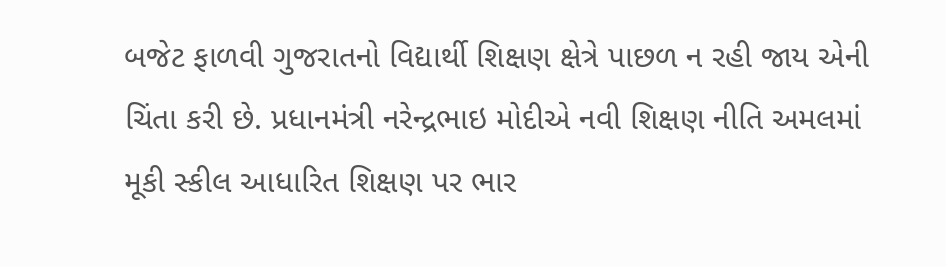બજેટ ફાળવી ગુજરાતનો વિદ્યાર્થી શિક્ષણ ક્ષેત્રે પાછળ ન રહી જાય એની ચિંતા કરી છે. પ્રધાનમંત્રી નરેન્દ્રભાઇ મોદીએ નવી શિક્ષણ નીતિ અમલમાં મૂકી સ્કીલ આધારિત શિક્ષણ પર ભાર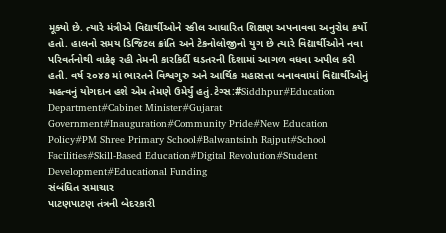મૂક્યો છે. ત્યારે મંત્રીએ વિદ્યાર્થીઓને સ્કીલ આધારિત શિક્ષણ અપનાવવા અનુરોધ કર્યો હતો. હાલનો સમય ડિજિટલ ક્રાંતિ અને ટેકનોલોજીનો યુગ છે ત્યારે વિદ્યાર્થીઓને નવા પરિવર્તનોથી વાકેફ રહી તેમની કારકિર્દી ઘડતરની દિશામાં આગળ વધવા અપીલ કરી હતી. વર્ષ ૨૦૪૭ માં ભારતને વિશ્વગુરુ અને આર્થિક મહાસત્તા બનાવવામાં વિદ્યાર્થીઓનું મહત્વનું યોગદાન હશે એમ તેમણે ઉમેર્યું હતું.ટેગ્સ:#Siddhpur#Education Department#Cabinet Minister#Gujarat Government#Inauguration#Community Pride#New Education Policy#PM Shree Primary School#Balwantsinh Rajput#School Facilities#Skill-Based Education#Digital Revolution#Student Development#Educational Funding
સંબંધિત સમાચાર
પાટણપાટણ તંત્રની બેદરકારી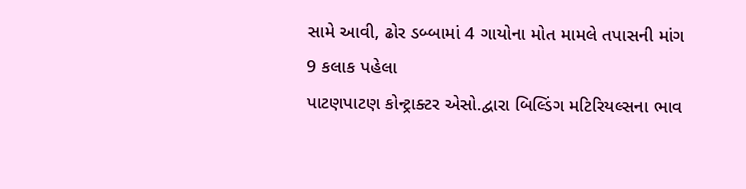સામે આવી, ઢોર ડબ્બામાં 4 ગાયોના મોત મામલે તપાસની માંગ
9 કલાક પહેલા
પાટણપાટણ કોન્ટ્રાક્ટર એસો.દ્વારા બિલ્ડિંગ મટિરિયલ્સના ભાવ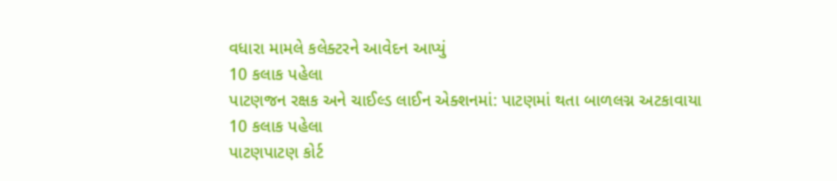વધારા મામલે કલેક્ટરને આવેદન આપ્યું
10 કલાક પહેલા
પાટણજન રક્ષક અને ચાઈલ્ડ લાઈન એક્શનમાં: પાટણમાં થતા બાળલગ્ન અટકાવાયા
10 કલાક પહેલા
પાટણપાટણ કોર્ટ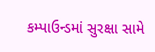કમ્પાઉન્ડમાં સુરક્ષા સામે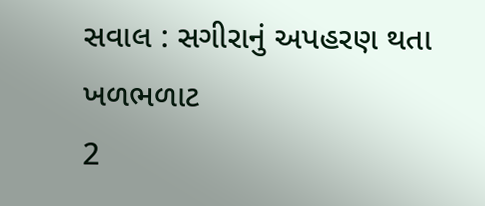સવાલ : સગીરાનું અપહરણ થતા ખળભળાટ
2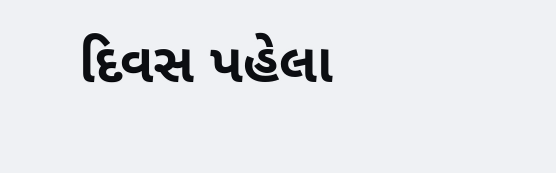દિવસ પહેલા